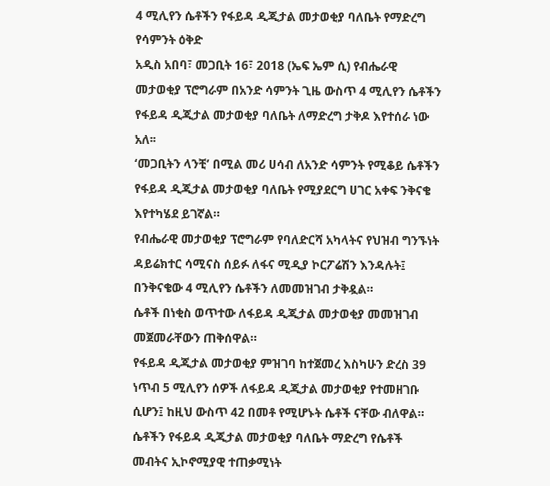4 ሚሊየን ሴቶችን የፋይዳ ዲጂታል መታወቂያ ባለቤት የማድረግ የሳምንት ዕቅድ
አዲስ አበባ፣ መጋቢት 16፣ 2018 (ኤፍ ኤም ሲ) የብሔራዊ መታወቂያ ፕሮግራም በአንድ ሳምንት ጊዜ ውስጥ 4 ሚሊየን ሴቶችን የፋይዳ ዲጂታል መታወቂያ ባለቤት ለማድረግ ታቅዶ እየተሰራ ነው አለ፡፡
‘መጋቢትን ላንቺ’ በሚል መሪ ሀሳብ ለአንድ ሳምንት የሚቆይ ሴቶችን የፋይዳ ዲጂታል መታወቂያ ባለቤት የሚያደርግ ሀገር አቀፍ ንቅናቄ እየተካሄደ ይገኛል።
የብሔራዊ መታወቂያ ፕሮግራም የባለድርሻ አካላትና የህዝብ ግንኙነት ዳይሬክተር ሳሚናስ ሰይፉ ለፋና ሚዲያ ኮርፖሬሽን እንዳሉት፤ በንቅናቄው 4 ሚሊየን ሴቶችን ለመመዝገብ ታቅዷል።
ሴቶች በነቂስ ወጥተው ለፋይዳ ዲጂታል መታወቂያ መመዝገብ መጀመራቸውን ጠቅሰዋል።
የፋይዳ ዲጂታል መታወቂያ ምዝገባ ከተጀመረ እስካሁን ድረስ 39 ነጥብ 5 ሚሊየን ሰዎች ለፋይዳ ዲጂታል መታወቂያ የተመዘገቡ ሲሆን፤ ከዚህ ውስጥ 42 በመቶ የሚሆኑት ሴቶች ናቸው ብለዋል።
ሴቶችን የፋይዳ ዲጂታል መታወቂያ ባለቤት ማድረግ የሴቶች መብትና ኢኮኖሚያዊ ተጠቃሚነት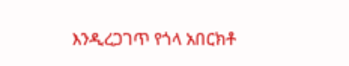እንዲረጋገጥ የጎላ አበርክቶ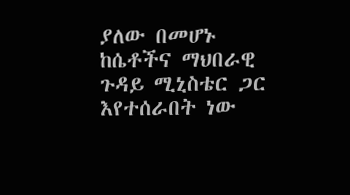ያለው በመሆኑ ከሴቶችና ማህበራዊ ጉዳይ ሚኒስቴር ጋር እየተሰራበት ነው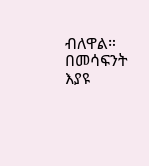ብለዋል።
በመሳፍንት እያዩ